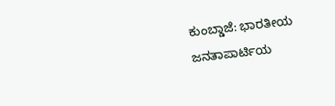ಕುಂಬ್ಡಾಜೆ: ಭಾರತೀಯ ಜನತಾಪಾರ್ಟಿಯ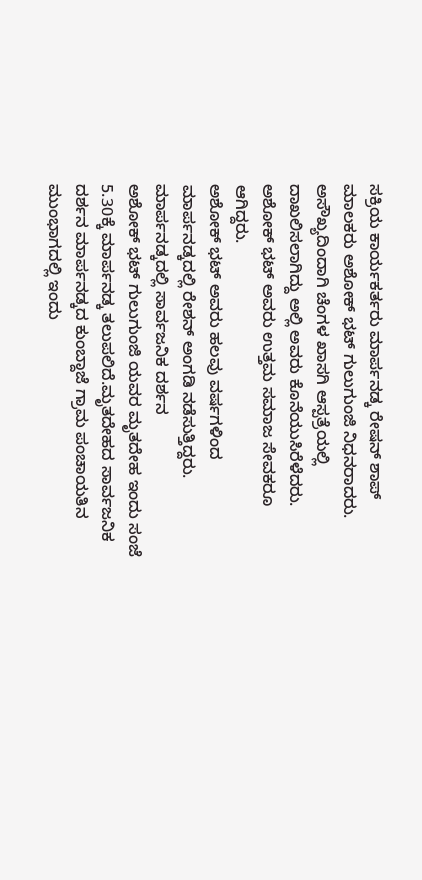ಸಕ್ರಿಯ ಕಾರ್ಯಕರ್ತರು ಮಾರ್ಪನಡ್ಕ ರೇಷನ್ ಶಾಪ್ ಮಾಲಕರು ಅಶೋಕ್ ಭಟ್ ಗುಲುಗುಂಜಿ ನಿಧನರಾದರು. ಅಸೌಖ್ಯದಿಂದಾಗಿ ಚೆಂಗಳ ಖಾಸಗಿ ಆಸ್ಪತ್ರೆಯಲ್ಲಿ ದಾಖಲಿಸಲಾಗಿದ್ದು ಅಲ್ಲಿ ಅವರು ಕೊನೆಯುಸಿರೆಳೆದರು. ಅಶೋಕ್ ಭಟ್ ಅವರು ಉತ್ತಮ ಸಮಾಜ ಸೇವಕರೂ ಆಗಿದ್ದರು.
ಅಶೋಕ್ ಭಟ್ ಅವರು ಹಲವು ವರ್ಷಗಳಿಂದ ಮಾರ್ಪನಡ್ಕದಲ್ಲಿ ರೇಶನ್ ಅಂಗಡಿ ನಡೆಸುತ್ತಿದ್ದರು.
ಮಾರ್ಪನಡ್ಕದಲ್ಲಿ ಸಾರ್ವಜನಿಕ ದರ್ಶನ
ಅಶೋಕ್ ಭಟ್ ಗುಲುಗುಂಜಿ ಯವರ ಮೃತದೇಹ ಇಂದು ಸಂಜೆ 5.30ಕ್ಕೆ ಮಾರ್ಪನಡ್ಕ ತಲುಪಲಿದೆ.ಮೃತದೇಹದ ಸಾರ್ವಜನಿಕ ದರ್ಶನ ಮಾರ್ಪನಡ್ಕದ ಕುಂಬ್ದಾಜೆ ಗ್ರಾಮ ಪಂಚಾಯತಿನ ಮುಂಭಾಗದಲ್ಲಿ ಇಂದು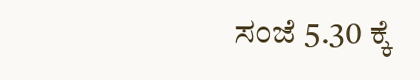ಸಂಜೆ 5.30 ಕ್ಕೆ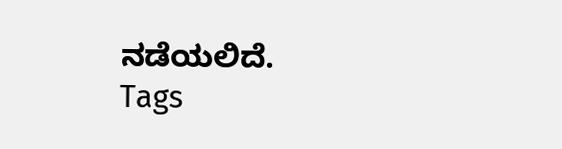ನಡೆಯಲಿದೆ.
Tags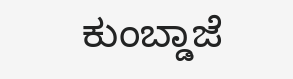ಕುಂಬ್ಡಾಜೆ